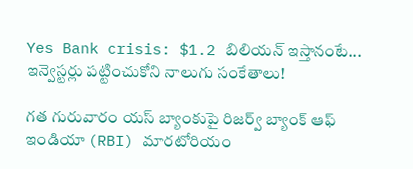Yes Bank crisis: $1.2 బిలియన్ ఇస్తానంటే... ఇన్వెస్టర్లు పట్టించుకోని నాలుగు సంకేతాలు!

గత గురువారం యస్ బ్యాంకుపై రిజర్వ్ బ్యాంక్ ఆఫ్ ఇండియా (RBI) మారటోరియం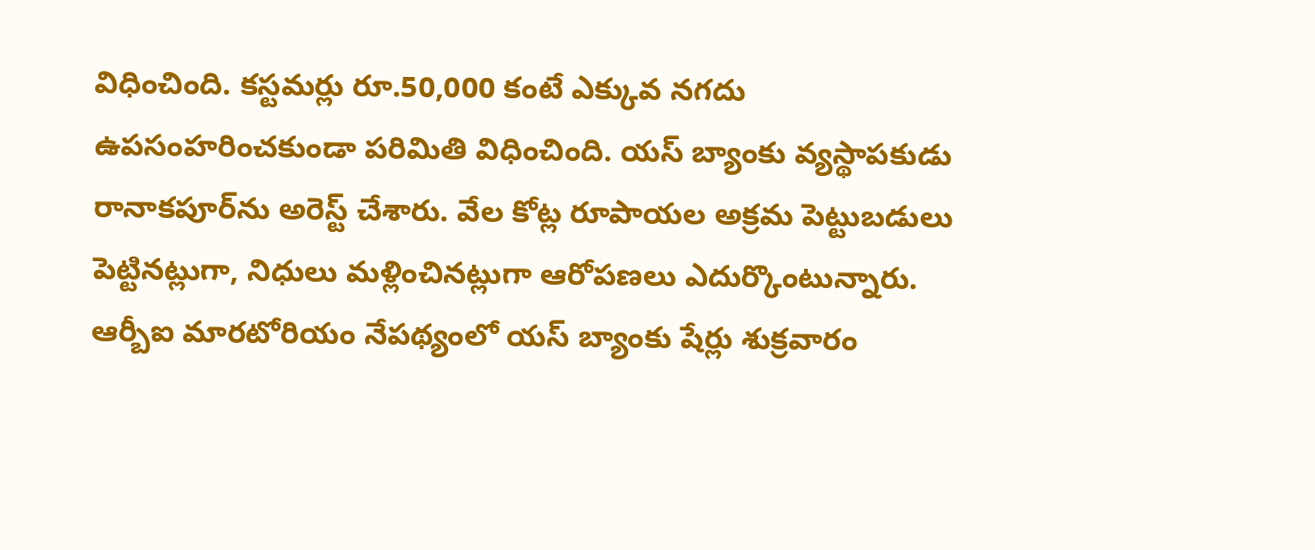విధించింది. కస్టమర్లు రూ.50,000 కంటే ఎక్కువ నగదు ఉపసంహరించకుండా పరిమితి విధించింది. యస్ బ్యాంకు వ్యస్థాపకుడు రానాకపూర్‌ను అరెస్ట్ చేశారు. వేల కోట్ల రూపాయల అక్రమ పెట్టుబడులు పెట్టినట్లుగా, నిధులు మళ్లించినట్లుగా ఆరోపణలు ఎదుర్కొంటున్నారు. ఆర్బీఐ మారటోరియం నేపథ్యంలో యస్ బ్యాంకు షేర్లు శుక్రవారం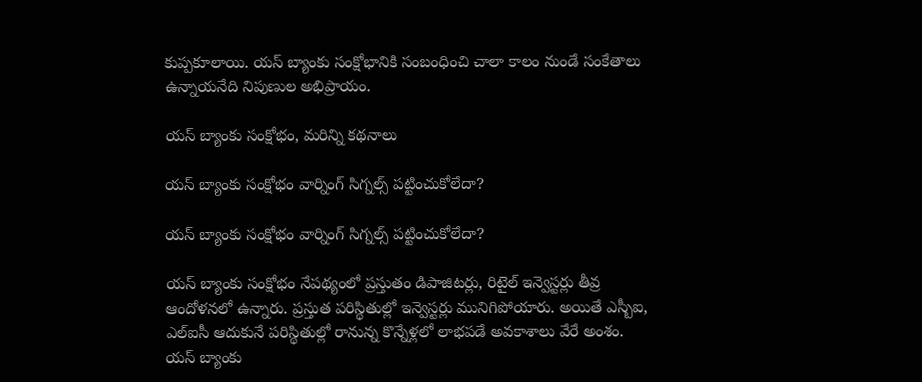కుప్పకూలాయి. యస్ బ్యాంకు సంక్షోభానికి సంబంధించి చాలా కాలం నుండే సంకేతాలు ఉన్నాయనేది నిపుణుల అభిప్రాయం.

యస్ బ్యాంకు సంక్షోభం, మరిన్ని కథనాలు

యస్ బ్యాంకు సంక్షోభం వార్నింగ్ సిగ్నల్స్ పట్టించుకోలేదా?

యస్ బ్యాంకు సంక్షోభం వార్నింగ్ సిగ్నల్స్ పట్టించుకోలేదా?

యస్ బ్యాంకు సంక్షోభం నేపథ్యంలో ప్రస్తుతం డిపాజిటర్లు, రిటైల్ ఇన్వెస్టర్లు తీవ్ర ఆందోళనలో ఉన్నారు. ప్రస్తుత పరిస్థితుల్లో ఇన్వెస్టర్లు మునిగిపోయారు. అయితే ఎస్బీఐ, ఎల్ఐసీ ఆదుకునే పరిస్థితుల్లో రానున్న కొన్నేళ్లలో లాభపడే అవకాశాలు వేరే అంశం. యస్ బ్యాంకు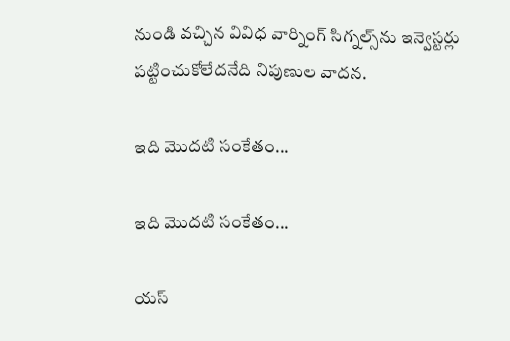నుండి వచ్చిన వివిధ వార్నింగ్ సిగ్నల్స్‌ను ఇన్వెస్టర్లు పట్టించుకోలేదనేది నిపుణుల వాదన.

ఇది మొదటి సంకేతం...

ఇది మొదటి సంకేతం...

యస్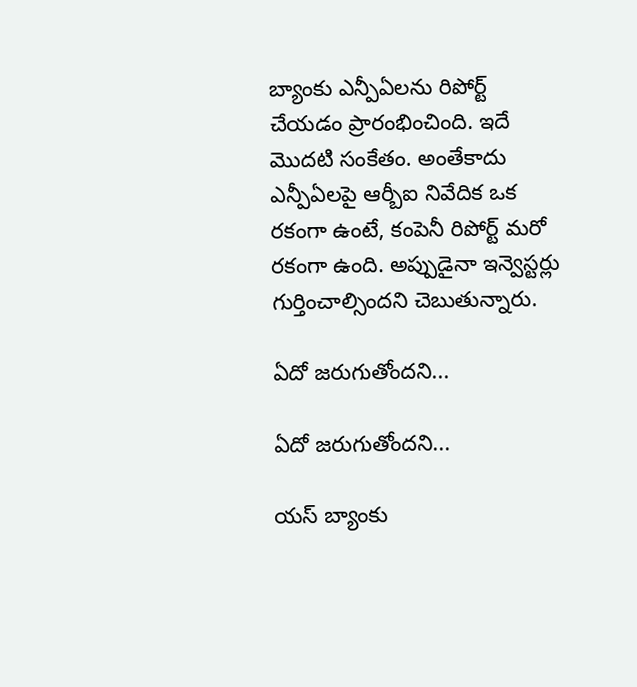బ్యాంకు ఎన్పీఏలను రిపోర్ట్ చేయడం ప్రారంభించింది. ఇదే మొదటి సంకేతం. అంతేకాదు ఎన్పీఏలపై ఆర్బీఐ నివేదిక ఒక రకంగా ఉంటే, కంపెనీ రిపోర్ట్ మరో రకంగా ఉంది. అప్పుడైనా ఇన్వెస్టర్లు గుర్తించాల్సిందని చెబుతున్నారు.

ఏదో జరుగుతోందని...

ఏదో జరుగుతోందని...

యస్ బ్యాంకు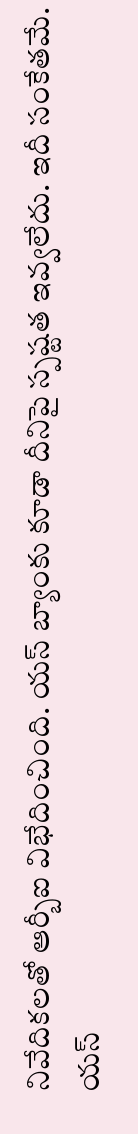నివేదికలతో ఆర్బీఐ విభేదించింది. యస్ బ్యాంకు కూడా దీనిపై స్పష్టత ఇవ్వలేదు. ఇదీ సంకేతమే. యస్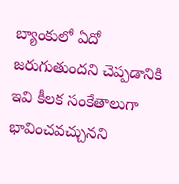బ్యాంకులో ఏదో జరుగుతుందని చెప్పడానికి ఇవి కీలక సంకేతాలుగా భావించవచ్చునని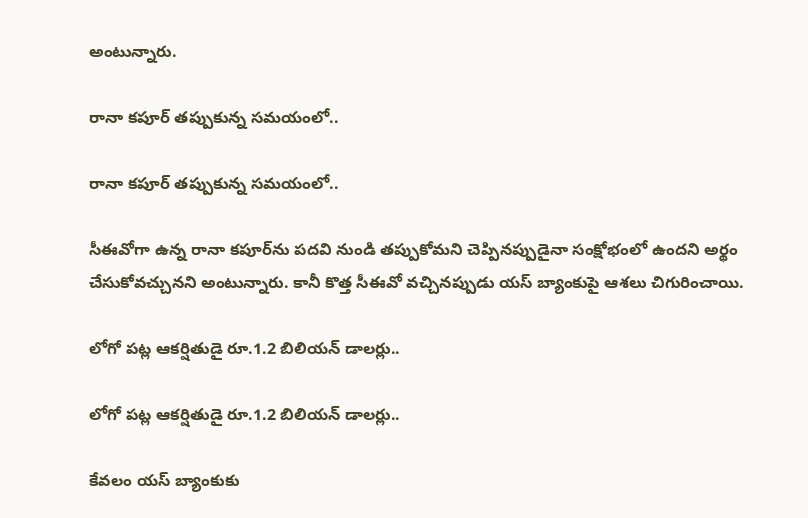అంటున్నారు.

రానా కపూర్ తప్పుకున్న సమయంలో..

రానా కపూర్ తప్పుకున్న సమయంలో..

సీఈవోగా ఉన్న రానా కపూర్‌ను పదవి నుండి తప్పుకోమని చెప్పినప్పుడైనా సంక్షోభంలో ఉందని అర్థం చేసుకోవచ్చునని అంటున్నారు. కానీ కొత్త సీఈవో వచ్చినప్పుడు యస్ బ్యాంకుపై ఆశలు చిగురించాయి.

లోగో పట్ల ఆకర్షితుడై రూ.1.2 బిలియన్ డాలర్లు..

లోగో పట్ల ఆకర్షితుడై రూ.1.2 బిలియన్ డాలర్లు..

కేవలం యస్ బ్యాంకుకు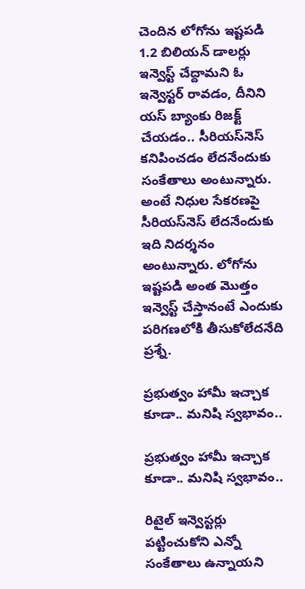చెందిన లోగోను ఇష్టపడి 1.2 బిలియన్ డాలర్లు ఇన్వెస్ట్ చేద్దామని ఓ ఇన్వెస్టర్ రావడం, దీనిని యస్ బ్యాంకు రిజక్ట్ చేయడం.. సీరియస్‌నెస్ కనిపించడం లేదనేందుకు సంకేతాలు అంటున్నారు. అంటే నిధుల సేకరణపై సీరియస్‌నెస్ లేదనేందుకు ఇది నిదర్శనం అంటున్నారు. లోగోను ఇష్టపడి అంత మొత్తం ఇన్వెస్ట్ చేస్తానంటే ఎందుకు పరిగణలోకి తీసుకోలేదనేది ప్రశ్నే.

ప్రభుత్వం హామీ ఇచ్చాక కూడా.. మనిషి స్వభావం..

ప్రభుత్వం హామీ ఇచ్చాక కూడా.. మనిషి స్వభావం..

రిటైల్ ఇన్వెస్టర్లు పట్టించుకోని ఎన్నో సంకేతాలు ఉన్నాయని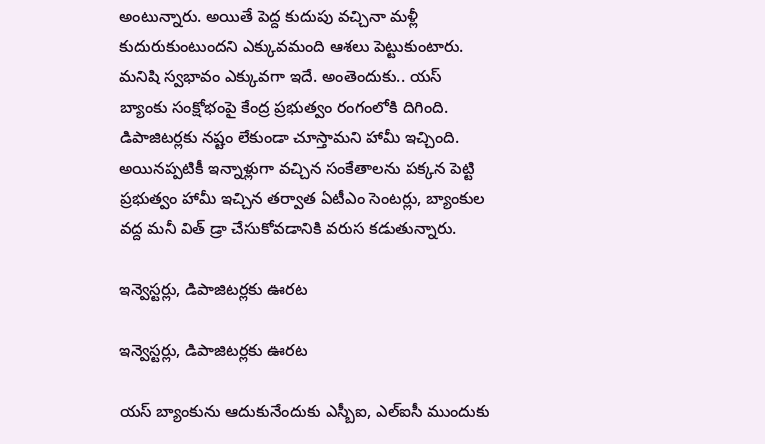అంటున్నారు. అయితే పెద్ద కుదుపు వచ్చినా మళ్లీ కుదురుకుంటుందని ఎక్కువమంది ఆశలు పెట్టుకుంటారు. మనిషి స్వభావం ఎక్కువగా ఇదే. అంతెందుకు.. యస్ బ్యాంకు సంక్షోభంపై కేంద్ర ప్రభుత్వం రంగంలోకి దిగింది. డిపాజిటర్లకు నష్టం లేకుండా చూస్తామని హామీ ఇచ్చింది. అయినప్పటికీ ఇన్నాళ్లుగా వచ్చిన సంకేతాలను పక్కన పెట్టి ప్రభుత్వం హామీ ఇచ్చిన తర్వాత ఏటీఎం సెంటర్లు, బ్యాంకుల వద్ద మనీ విత్ డ్రా చేసుకోవడానికి వరుస కడుతున్నారు.

ఇన్వెస్టర్లు, డిపాజిటర్లకు ఊరట

ఇన్వెస్టర్లు, డిపాజిటర్లకు ఊరట

యస్ బ్యాంకును ఆదుకునేందుకు ఎస్బీఐ, ఎల్ఐసీ ముందుకు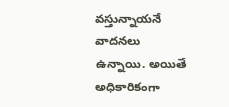వస్తున్నాయనే వాదనలు ఉన్నాయి. అయితే అధికారికంగా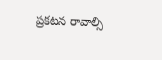ప్రకటన రావాల్సి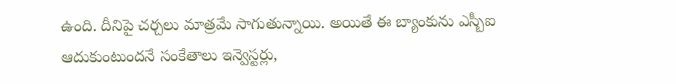ఉంది. దీనిపై చర్చలు మాత్రమే సాగుతున్నాయి. అయితే ఈ బ్యాంకును ఎస్బీఐ ఆదుకుంటుందనే సంకేతాలు ఇన్వెస్టర్లు,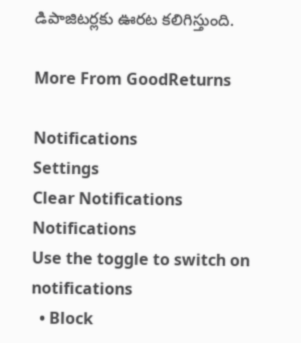డిపాజిటర్లకు ఊరట కలిగిస్తుంది.

More From GoodReturns

Notifications
Settings
Clear Notifications
Notifications
Use the toggle to switch on notifications
  • Block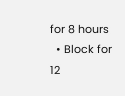for 8 hours
  • Block for 12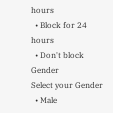hours
  • Block for 24 hours
  • Don't block
Gender
Select your Gender
  • Male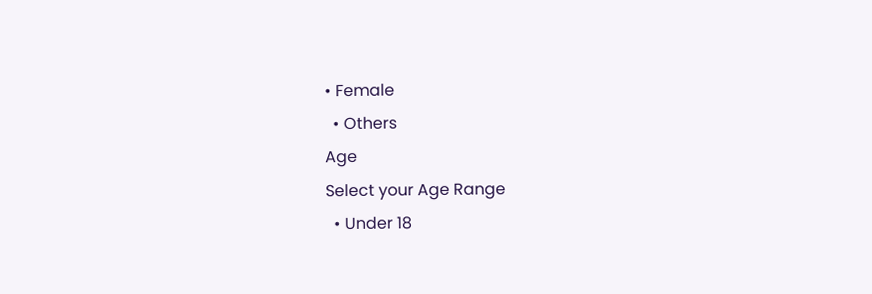• Female
  • Others
Age
Select your Age Range
  • Under 18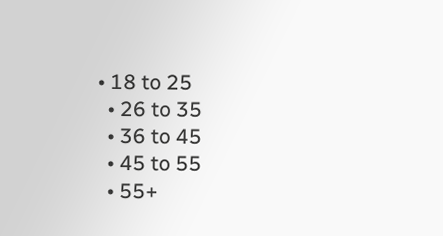• 18 to 25
  • 26 to 35
  • 36 to 45
  • 45 to 55
  • 55+